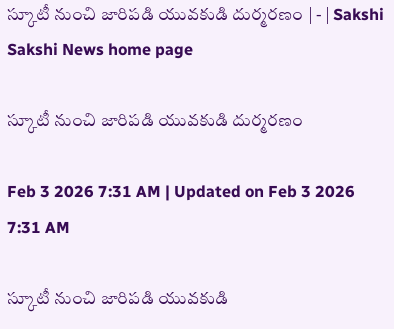స్కూటీ నుంచి జారిపడి యువకుడి దుర్మరణం | - | Sakshi
Sakshi News home page

స్కూటీ నుంచి జారిపడి యువకుడి దుర్మరణం

Feb 3 2026 7:31 AM | Updated on Feb 3 2026 7:31 AM

స్కూటీ నుంచి జారిపడి యువకుడి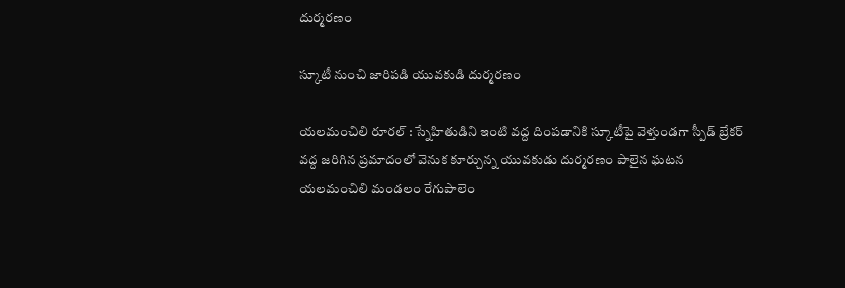దుర్మరణం

స్కూటీ నుంచి జారిపడి యువకుడి దుర్మరణం

యలమంచిలి రూరల్‌ : స్నేహితుడిని ఇంటి వద్ద దింపడానికి స్కూటీపై వెళ్తుండగా స్పీడ్‌ బ్రేకర్‌ వద్ద జరిగిన ప్రమాదంలో వెనుక కూర్చున్న యువకుడు దుర్మరణం పాలైన ఘటన యలమంచిలి మండలం రేగుపాలెం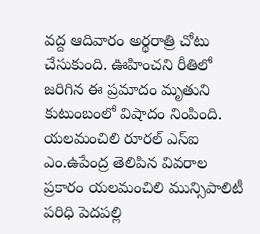వద్ద ఆదివారం అర్థరాత్రి చోటు చేసుకుంది. ఊహించని రీతిలో జరిగిన ఈ ప్రమాదం మృతుని కుటుంబంలో విషాదం నింపింది. యలమంచిలి రూరల్‌ ఎస్‌ఐ ఎం.ఉపేంద్ర తెలిపిన వివరాల ప్రకారం యలమంచిలి మున్సిపాలిటీ పరిధి పెదపల్లి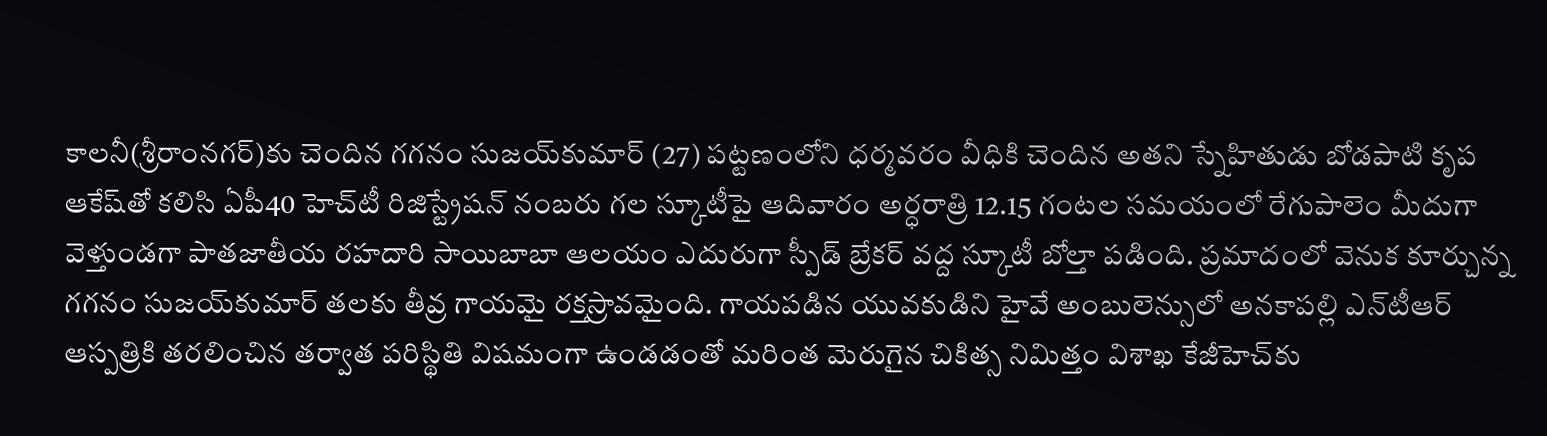కాలనీ(శ్రీరాంనగర్‌)కు చెందిన గగనం సుజయ్‌కుమార్‌ (27) పట్టణంలోని ధర్మవరం వీధికి చెందిన అతని స్నేహితుడు బోడపాటి కృప ఆకేష్‌తో కలిసి ఏపీ40 హెచ్‌టీ రిజిస్ట్రేషన్‌ నంబరు గల స్కూటీపై ఆదివారం అర్ధరాత్రి 12.15 గంటల సమయంలో రేగుపాలెం మీదుగా వెళ్తుండగా పాతజాతీయ రహదారి సాయిబాబా ఆలయం ఎదురుగా స్పీడ్‌ బ్రేకర్‌ వద్ద స్కూటీ బోల్తా పడింది. ప్రమాదంలో వెనుక కూర్చున్న గగనం సుజయ్‌కుమార్‌ తలకు తీవ్ర గాయమై రక్తస్రావమైంది. గాయపడిన యువకుడిని హైవే అంబులెన్సులో అనకాపల్లి ఎన్‌టీఆర్‌ ఆస్పత్రికి తరలించిన తర్వాత పరిస్థితి విషమంగా ఉండడంతో మరింత మెరుగైన చికిత్స నిమిత్తం విశాఖ కేజీహెచ్‌కు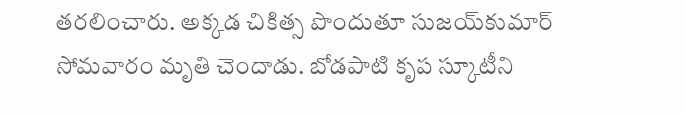తరలించారు. అక్కడ చికిత్స పొందుతూ సుజయ్‌కుమార్‌ సోమవారం మృతి చెందాడు. బోడపాటి కృప స్కూటీని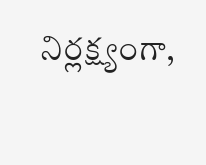నిర్లక్ష్యంగా,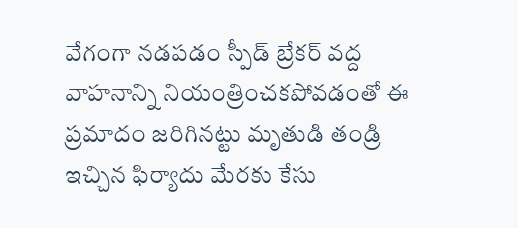వేగంగా నడపడం స్పీడ్‌ బ్రేకర్‌ వద్ద వాహనాన్ని నియంత్రించకపోవడంతో ఈ ప్రమాదం జరిగినట్టు మృతుడి తండ్రి ఇచ్చిన ఫిర్యాదు మేరకు కేసు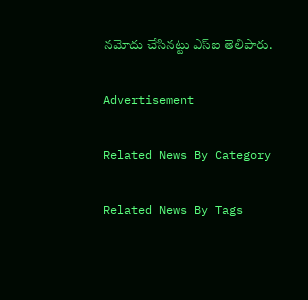నమోదు చేసినట్టు ఎస్‌ఐ తెలిపారు.

Advertisement

Related News By Category

Related News By Tags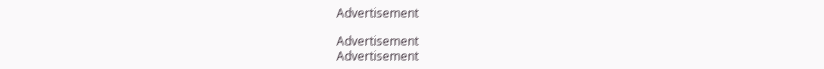Advertisement

Advertisement
Advertisement